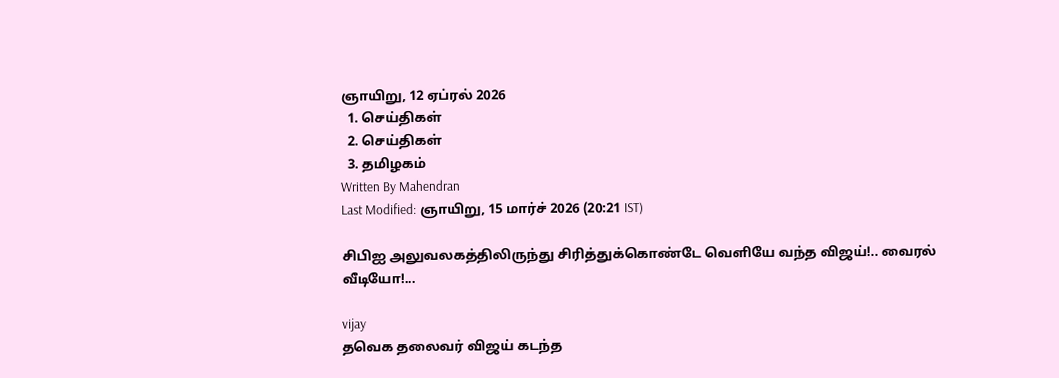ஞாயிறு, 12 ஏப்ரல் 2026
  1. செய்திகள்
  2. செய்திகள்
  3. த‌மிழக‌ம்
Written By Mahendran
Last Modified: ஞாயிறு, 15 மார்ச் 2026 (20:21 IST)

சிபிஐ அலுவலகத்திலிருந்து சிரித்துக்கொண்டே வெளியே வந்த விஜய்!.. வைரல் வீடியோ!...

vijay
தவெக தலைவர் விஜய் கடந்த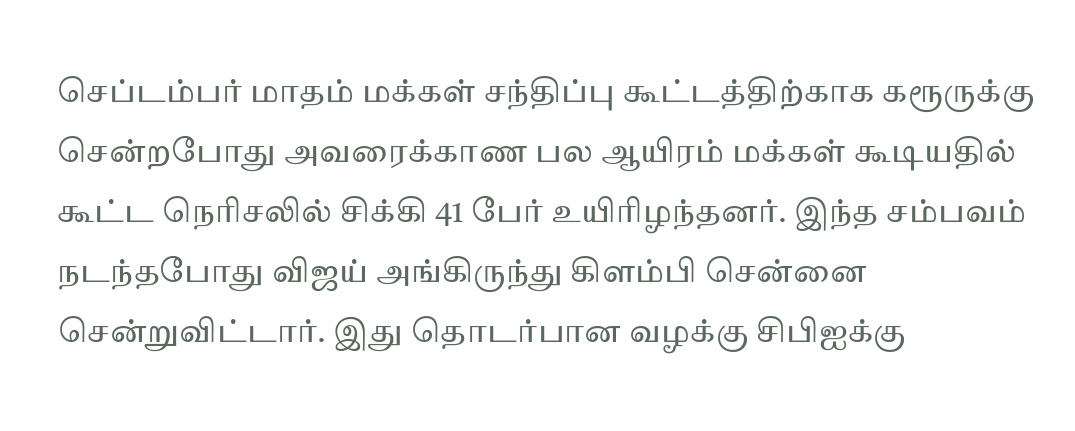செப்டம்பர் மாதம் மக்கள் சந்திப்பு கூட்டத்திற்காக கரூருக்கு சென்றபோது அவரைக்காண பல ஆயிரம் மக்கள் கூடியதில் கூட்ட நெரிசலில் சிக்கி 41 பேர் உயிரிழந்தனர். இந்த சம்பவம் நடந்தபோது விஜய் அங்கிருந்து கிளம்பி சென்னை சென்றுவிட்டார். இது தொடர்பான வழக்கு சிபிஐக்கு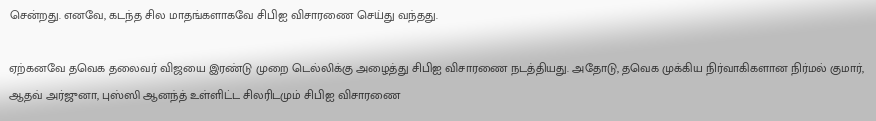சென்றது. எனவே, கடந்த சில மாதங்களாகவே சிபிஐ விசாரணை செய்து வந்தது.

ஏற்கனவே தவெக தலைவர் விஜயை இரண்டு முறை டெல்லிக்கு அழைத்து சிபிஐ விசாரணை நடத்தியது. அதோடு, தவெக முக்கிய நிர்வாகிகளான நிர்மல் குமார், ஆதவ் அர்ஜுனா, புஸ்ஸி ஆனந்த் உள்ளிட்ட சிலரிடமும் சிபிஐ விசாரணை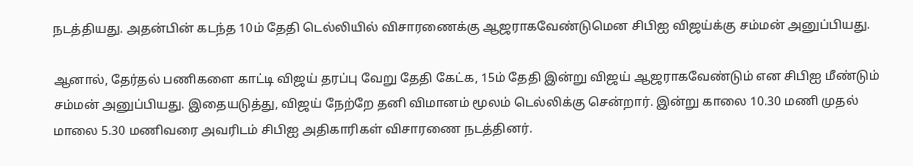நடத்தியது. அதன்பின் கடந்த 10ம் தேதி டெல்லியில் விசாரணைக்கு ஆஜராகவேண்டுமென சிபிஐ விஜய்க்கு சம்மன் அனுப்பியது.

ஆனால், தேர்தல் பணிகளை காட்டி விஜய் தரப்பு வேறு தேதி கேட்க, 15ம் தேதி இன்று விஜய் ஆஜராகவேண்டும் என சிபிஐ மீண்டும் சம்மன் அனுப்பியது. இதையடுத்து, விஜய் நேற்றே தனி விமானம் மூலம் டெல்லிக்கு சென்றார். இன்று காலை 10.30 மணி முதல் மாலை 5.30 மணிவரை அவரிடம் சிபிஐ அதிகாரிகள் விசாரணை நடத்தினர்.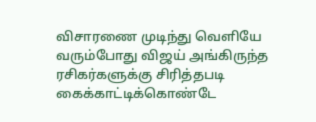விசாரணை முடிந்து வெளியே வரும்போது விஜய் அங்கிருந்த ரசிகர்களுக்கு சிரித்தபடி கைக்காட்டிக்கொண்டே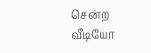சென்ற வீடியோ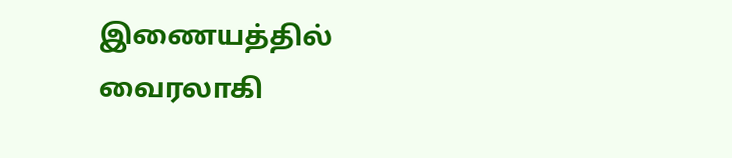இணையத்தில் வைரலாகி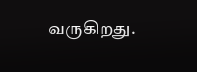வருகிறது.